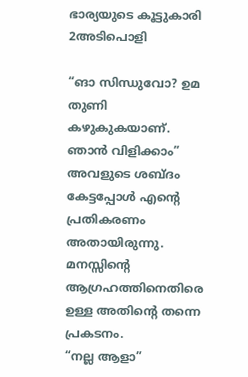ഭാര്യയുടെ കൂട്ടുകാരി 2അടിപൊളി

“ങാ സിന്ധുവോ? ഉമ തുണി കഴുകുകയാണ്. ഞാന്‍ വിളിക്കാം” അവളുടെ ശബ്ദം കേട്ടപ്പോള്‍ എന്റെ പ്രതികരണം അതായിരുന്നു. മനസ്സിന്റെ ആഗ്രഹത്തിനെതിരെ ഉള്ള അതിന്റെ തന്നെ പ്രകടനം.
“നല്ല ആളാ”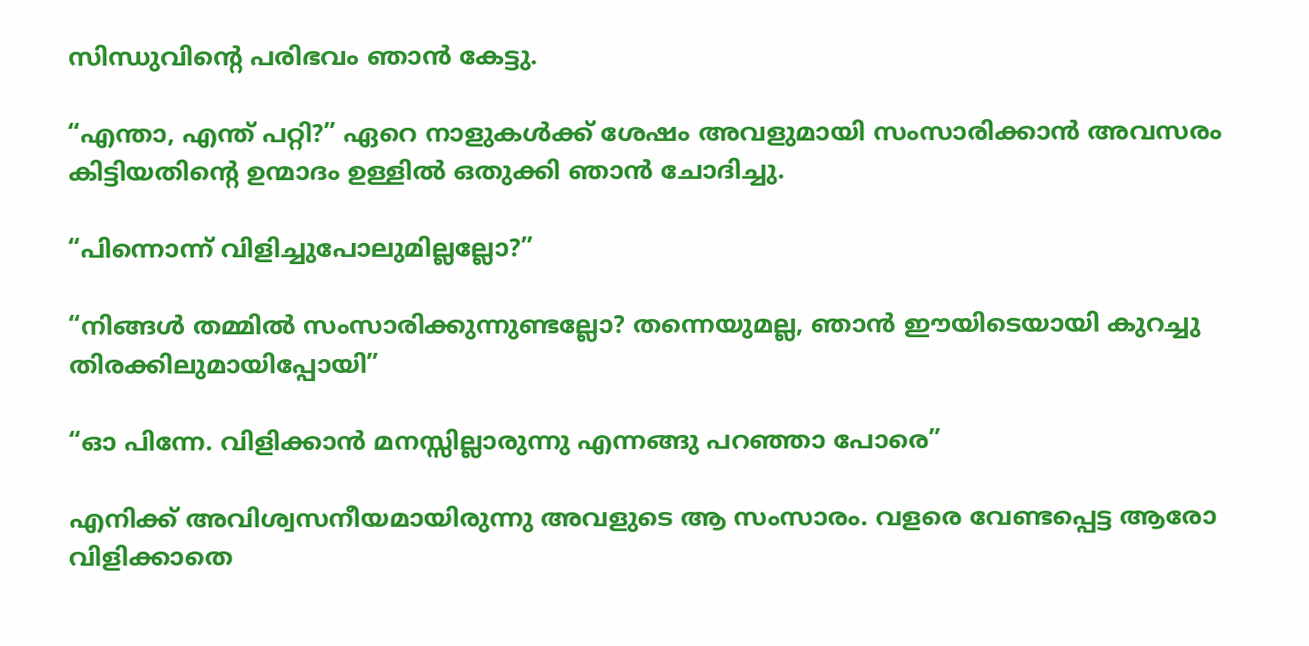സിന്ധുവിന്റെ പരിഭവം ഞാന്‍ കേട്ടു.

“എന്താ, എന്ത് പറ്റി?” ഏറെ നാളുകള്‍ക്ക് ശേഷം അവളുമായി സംസാരിക്കാന്‍ അവസരം കിട്ടിയതിന്റെ ഉന്മാദം ഉള്ളില്‍ ഒതുക്കി ഞാന്‍ ചോദിച്ചു.

“പിന്നൊന്ന് വിളിച്ചുപോലുമില്ലല്ലോ?”

“നിങ്ങള്‍ തമ്മില്‍ സംസാരിക്കുന്നുണ്ടല്ലോ? തന്നെയുമല്ല, ഞാന്‍ ഈയിടെയായി കുറച്ചു തിരക്കിലുമായിപ്പോയി”

“ഓ പിന്നേ. വിളിക്കാന്‍ മനസ്സില്ലാരുന്നു എന്നങ്ങു പറഞ്ഞാ പോരെ”

എനിക്ക് അവിശ്വസനീയമായിരുന്നു അവളുടെ ആ സംസാരം. വളരെ വേണ്ടപ്പെട്ട ആരോ വിളിക്കാതെ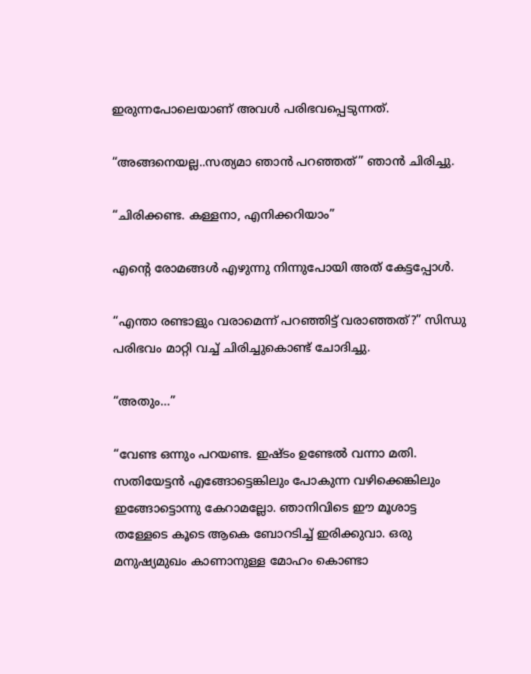ഇരുന്നപോലെയാണ് അവള്‍ പരിഭവപ്പെടുന്നത്.

“അങ്ങനെയല്ല..സത്യമാ ഞാന്‍ പറഞ്ഞത്” ഞാന്‍ ചിരിച്ചു.

“ചിരിക്കണ്ട. കള്ളനാ, എനിക്കറിയാം”

എന്റെ രോമങ്ങള്‍ എഴുന്നു നിന്നുപോയി അത് കേട്ടപ്പോള്‍.

“എന്താ രണ്ടാളും വരാമെന്ന് പറഞ്ഞിട്ട് വരാഞ്ഞത്?” സിന്ധു പരിഭവം മാറ്റി വച്ച് ചിരിച്ചുകൊണ്ട് ചോദിച്ചു.

“അതും…”

“വേണ്ട ഒന്നും പറയണ്ട. ഇഷ്ടം ഉണ്ടേല്‍ വന്നാ മതി. സതിയേട്ടന്‍ എങ്ങോട്ടെങ്കിലും പോകുന്ന വഴിക്കെങ്കിലും ഇങ്ങോട്ടൊന്നു കേറാമല്ലോ. ഞാനിവിടെ ഈ മൂശാട്ട തള്ളേടെ കൂടെ ആകെ ബോറടിച്ച് ഇരിക്കുവാ. ഒരു മനുഷ്യമുഖം കാണാനുള്ള മോഹം കൊണ്ടാ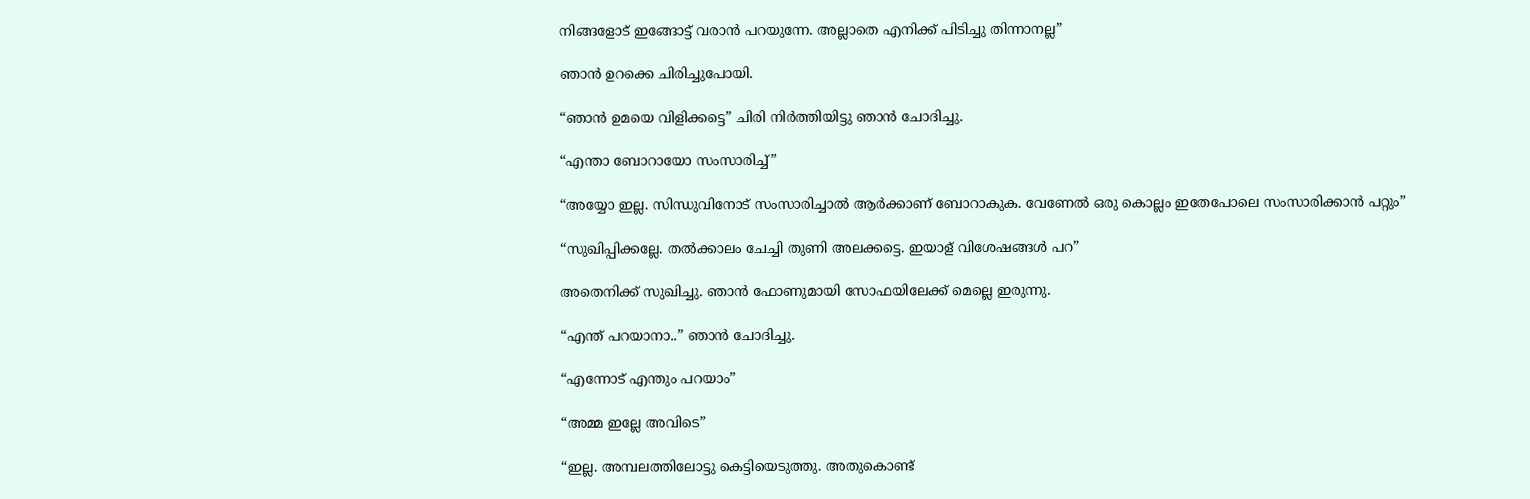നിങ്ങളോട് ഇങ്ങോട്ട് വരാന്‍ പറയുന്നേ. അല്ലാതെ എനിക്ക് പിടിച്ചു തിന്നാനല്ല”

ഞാന്‍ ഉറക്കെ ചിരിച്ചുപോയി.

“ഞാന്‍ ഉമയെ വിളിക്കട്ടെ” ചിരി നിര്‍ത്തിയിട്ടു ഞാന്‍ ചോദിച്ചു.

“എന്താ ബോറായോ സംസാരിച്ച്”

“അയ്യോ ഇല്ല. സിന്ധുവിനോട് സംസാരിച്ചാല്‍ ആര്‍ക്കാണ് ബോറാകുക. വേണേല്‍ ഒരു കൊല്ലം ഇതേപോലെ സംസാരിക്കാന്‍ പറ്റും”

“സുഖിപ്പിക്കല്ലേ. തല്‍ക്കാലം ചേച്ചി തുണി അലക്കട്ടെ. ഇയാള് വിശേഷങ്ങള്‍ പറ”

അതെനിക്ക് സുഖിച്ചു. ഞാന്‍ ഫോണുമായി സോഫയിലേക്ക് മെല്ലെ ഇരുന്നു.

“എന്ത് പറയാനാ..” ഞാന്‍ ചോദിച്ചു.

“എന്നോട് എന്തും പറയാം”

“അമ്മ ഇല്ലേ അവിടെ”

“ഇല്ല. അമ്പലത്തിലോട്ടു കെട്ടിയെടുത്തു. അതുകൊണ്ട്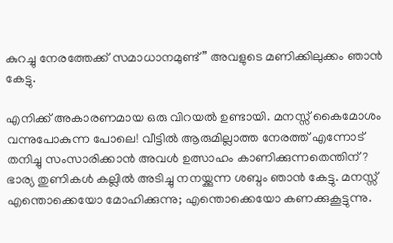കുറച്ചു നേരത്തേക്ക് സമാധാനമുണ്ട്” അവളുടെ മണിക്കിലുക്കം ഞാന്‍ കേട്ടു.

എനിക്ക് അകാരണമായ ഒരു വിറയല്‍ ഉണ്ടായി. മനസ്സ് കൈമോശം വന്നുപോകുന്ന പോലെ! വീട്ടില്‍ ആരുമില്ലാത്ത നേരത്ത് എന്നോട് തനിച്ചു സംസാരിക്കാന്‍ അവള്‍ ഉത്സാഹം കാണിക്കുന്നതെന്തിന്? ഭാര്യ തുണികള്‍ കല്ലില്‍ അടിച്ചു നനയ്ക്കുന്ന ശബ്ദം ഞാന്‍ കേട്ടു. മനസ്സ് എന്തൊക്കെയോ മോഹിക്കുന്നു; എന്തൊക്കെയോ കണക്കുകൂട്ടുന്നു.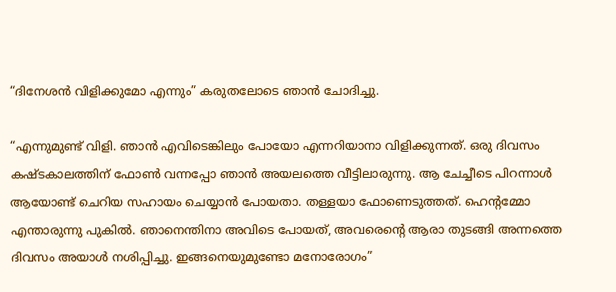“ദിനേശന്‍ വിളിക്കുമോ എന്നും” കരുതലോടെ ഞാന്‍ ചോദിച്ചു.

“എന്നുമുണ്ട് വിളി. ഞാന്‍ എവിടെങ്കിലും പോയോ എന്നറിയാനാ വിളിക്കുന്നത്. ഒരു ദിവസം കഷ്ടകാലത്തിന് ഫോണ്‍ വന്നപ്പോ ഞാന്‍ അയലത്തെ വീട്ടിലാരുന്നു. ആ ചേച്ചീടെ പിറന്നാള്‍ ആയോണ്ട് ചെറിയ സഹായം ചെയ്യാന്‍ പോയതാ. തള്ളയാ ഫോണെടുത്തത്. ഹെന്റമ്മോ എന്താരുന്നു പുകില്‍. ഞാനെന്തിനാ അവിടെ പോയത്, അവരെന്റെ ആരാ തുടങ്ങി അന്നത്തെ ദിവസം അയാള്‍ നശിപ്പിച്ചു. ഇങ്ങനെയുമുണ്ടോ മനോരോഗം”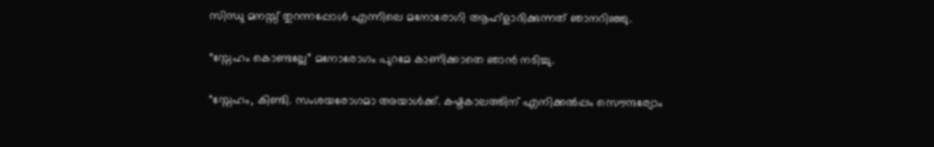സിന്ധു മനസ്സ് തുറന്നപ്പോള്‍ എന്നിലെ മനോരോഗി ആഹ്ളാദിക്കുന്നത് ഞാനറിഞ്ഞു.

“സ്നേഹം കൊണ്ടല്ലേ” മനോരോഗം പുറമേ കാണിക്കാതെ ഞാന്‍ നടിച്ചു.

“സ്നേഹം, കിണ്ടി. സംശയരോഗമാ അയാള്‍ക്ക്. കഷ്ടകാലത്തിന് എനിക്കല്‍പ്പം സൌന്ദര്യോം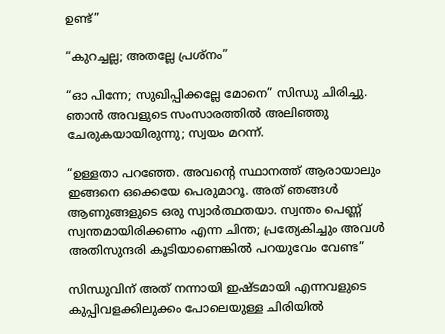ഉണ്ട്”

“കുറച്ചല്ല; അതല്ലേ പ്രശ്നം”

“ഓ പിന്നേ; സുഖിപ്പിക്കല്ലേ മോനെ” സിന്ധു ചിരിച്ചു. ഞാന്‍ അവളുടെ സംസാരത്തില്‍ അലിഞ്ഞു ചേരുകയായിരുന്നു; സ്വയം മറന്ന്.

“ഉള്ളതാ പറഞ്ഞേ. അവന്റെ സ്ഥാനത്ത് ആരായാലും ഇങ്ങനെ ഒക്കെയേ പെരുമാറൂ. അത് ഞങ്ങള്‍ ആണുങ്ങളുടെ ഒരു സ്വാര്‍ത്ഥതയാ. സ്വന്തം പെണ്ണ് സ്വന്തമായിരിക്കണം എന്ന ചിന്ത; പ്രത്യേകിച്ചും അവള്‍ അതിസുന്ദരി കൂടിയാണെങ്കില്‍ പറയുവേം വേണ്ട”

സിന്ധുവിന് അത് നന്നായി ഇഷ്ടമായി എന്നവളുടെ കുപ്പിവളക്കിലുക്കം പോലെയുള്ള ചിരിയില്‍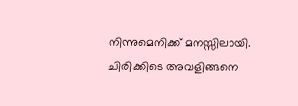നിന്നുമെനിക്ക് മനസ്സിലായി. ചിരിക്കിടെ അവളിങ്ങനെ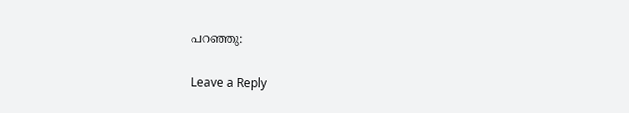പറഞ്ഞു:

Leave a Reply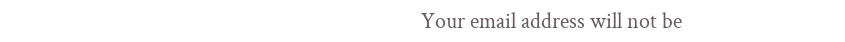Your email address will not be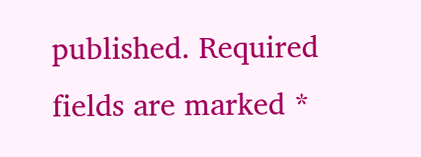published. Required fields are marked *